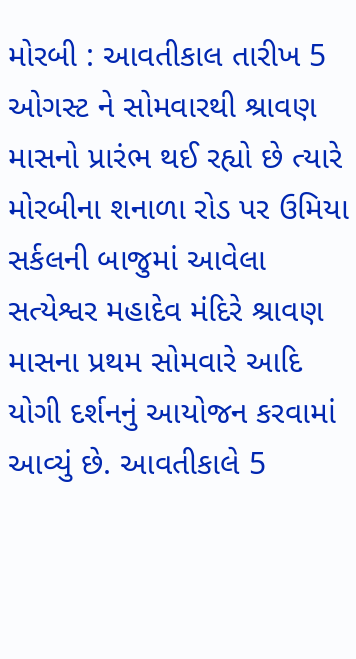મોરબી : આવતીકાલ તારીખ 5 ઓગસ્ટ ને સોમવારથી શ્રાવણ માસનો પ્રારંભ થઈ રહ્યો છે ત્યારે મોરબીના શનાળા રોડ પર ઉમિયા સર્કલની બાજુમાં આવેલા સત્યેશ્વર મહાદેવ મંદિરે શ્રાવણ માસના પ્રથમ સોમવારે આદિ યોગી દર્શનનું આયોજન કરવામાં આવ્યું છે. આવતીકાલે 5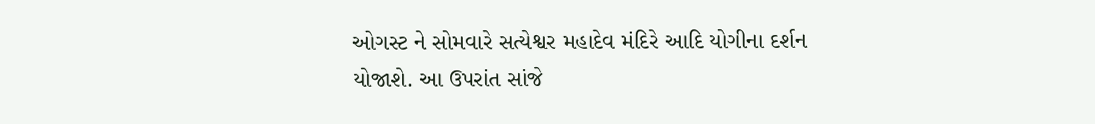ઓગસ્ટ ને સોમવારે સત્યેશ્વર મહાદેવ મંદિરે આદિ યોગીના દર્શન યોજાશે. આ ઉપરાંત સાંજે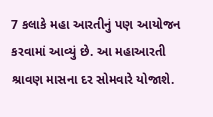7 કલાકે મહા આરતીનું પણ આયોજન કરવામાં આવ્યું છે. આ મહાઆરતી શ્રાવણ માસના દર સોમવારે યોજાશે.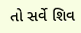તો સર્વે શિવ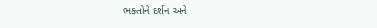ભક્તોને દર્શન અને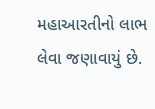મહાઆરતીનો લાભ લેવા જણાવાયું છે.